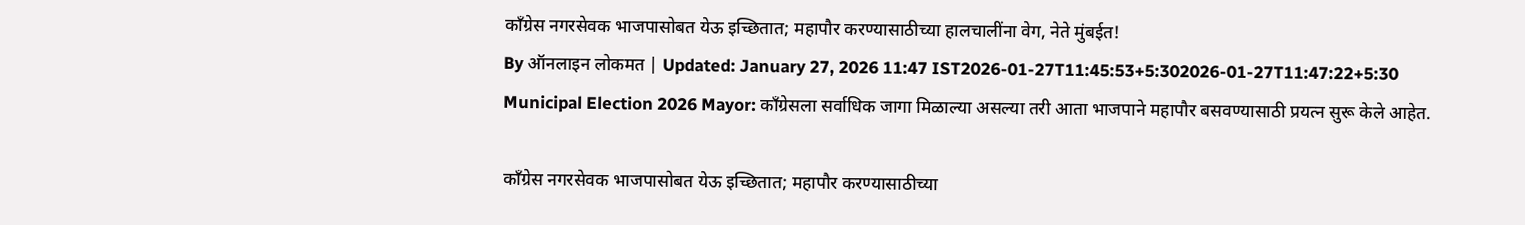काँग्रेस नगरसेवक भाजपासोबत येऊ इच्छितात; महापौर करण्यासाठीच्या हालचालींना वेग, नेते मुंबईत!
By ऑनलाइन लोकमत | Updated: January 27, 2026 11:47 IST2026-01-27T11:45:53+5:302026-01-27T11:47:22+5:30
Municipal Election 2026 Mayor: काँग्रेसला सर्वाधिक जागा मिळाल्या असल्या तरी आता भाजपाने महापौर बसवण्यासाठी प्रयत्न सुरू केले आहेत.

काँग्रेस नगरसेवक भाजपासोबत येऊ इच्छितात; महापौर करण्यासाठीच्या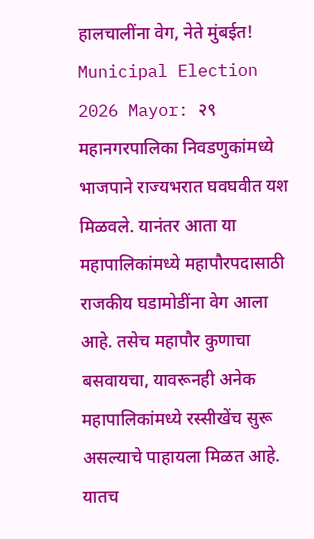हालचालींना वेग, नेते मुंबईत!
Municipal Election 2026 Mayor: २९ महानगरपालिका निवडणुकांमध्ये भाजपाने राज्यभरात घवघवीत यश मिळवले. यानंतर आता या महापालिकांमध्ये महापौरपदासाठी राजकीय घडामोडींना वेग आला आहे. तसेच महापौर कुणाचा बसवायचा, यावरूनही अनेक महापालिकांमध्ये रस्सीखेंच सुरू असल्याचे पाहायला मिळत आहे. यातच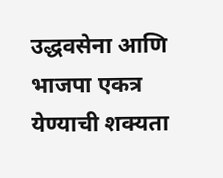उद्धवसेना आणि भाजपा एकत्र येण्याची शक्यता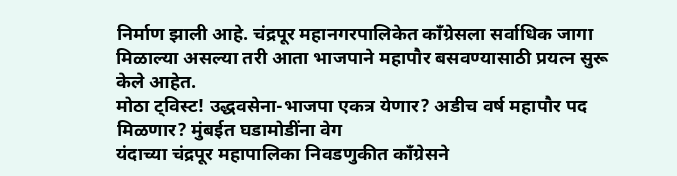निर्माण झाली आहे. चंद्रपूर महानगरपालिकेत काँग्रेसला सर्वाधिक जागा मिळाल्या असल्या तरी आता भाजपाने महापौर बसवण्यासाठी प्रयत्न सुरू केले आहेत.
मोठा ट्विस्ट! उद्धवसेना-भाजपा एकत्र येणार? अडीच वर्ष महापौर पद मिळणार? मुंबईत घडामोडींना वेग
यंदाच्या चंद्रपूर महापालिका निवडणुकीत काँग्रेसने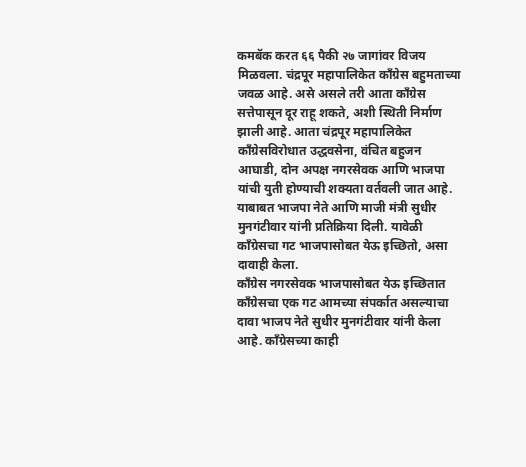कमबॅक करत ६६ पैकी २७ जागांवर विजय मिळवला. चंद्रपूर महापालिकेत काँग्रेस बहुमताच्या जवळ आहे. असे असले तरी आता काँग्रेस सत्तेपासून दूर राहू शकते, अशी स्थिती निर्माण झाली आहे. आता चंद्रपूर महापालिकेत काँग्रेसविरोधात उद्धवसेना, वंचित बहुजन आघाडी, दोन अपक्ष नगरसेवक आणि भाजपा यांची युती होण्याची शक्यता वर्तवली जात आहे. याबाबत भाजपा नेते आणि माजी मंत्री सुधीर मुनगंटीवार यांनी प्रतिक्रिया दिली. यावेळी काँग्रेसचा गट भाजपासोबत येऊ इच्छितो, असा दावाही केला.
काँग्रेस नगरसेवक भाजपासोबत येऊ इच्छितात
काँग्रेसचा एक गट आमच्या संपर्कात असल्याचा दावा भाजप नेते सुधीर मुनगंटीवार यांनी केला आहे. काँग्रेसच्या काही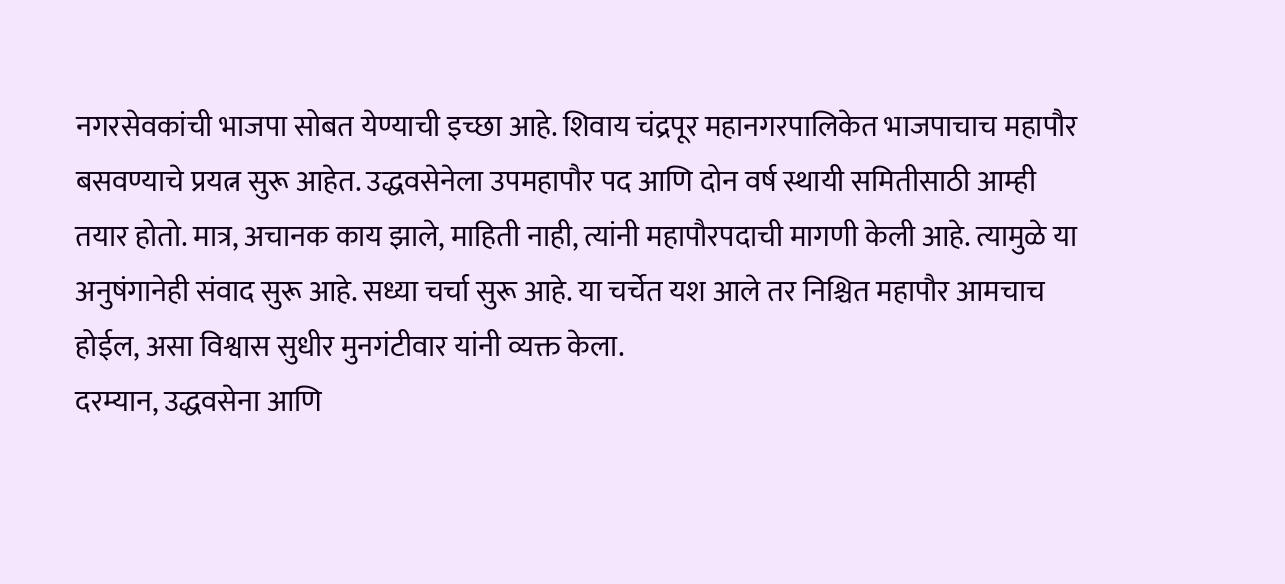नगरसेवकांची भाजपा सोबत येण्याची इच्छा आहे. शिवाय चंद्रपूर महानगरपालिकेत भाजपाचाच महापौर बसवण्याचे प्रयत्न सुरू आहेत. उद्धवसेनेला उपमहापौर पद आणि दोन वर्ष स्थायी समितीसाठी आम्ही तयार होतो. मात्र, अचानक काय झाले, माहिती नाही, त्यांनी महापौरपदाची मागणी केली आहे. त्यामुळे या अनुषंगानेही संवाद सुरू आहे. सध्या चर्चा सुरू आहे. या चर्चेत यश आले तर निश्चित महापौर आमचाच होईल, असा विश्वास सुधीर मुनगंटीवार यांनी व्यक्त केला.
दरम्यान, उद्धवसेना आणि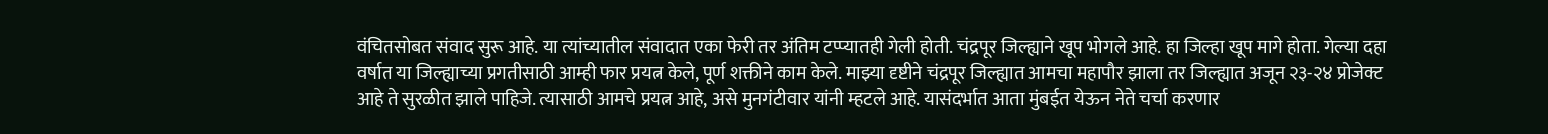वंचितसोबत संवाद सुरू आहे. या त्यांच्यातील संवादात एका फेरी तर अंतिम टप्प्यातही गेली होती. चंद्रपूर जिल्ह्याने खूप भोगले आहे. हा जिल्हा खूप मागे होता. गेल्या दहा वर्षात या जिल्ह्याच्या प्रगतीसाठी आम्ही फार प्रयत्न केले, पूर्ण शक्तीने काम केले. माझ्या दृष्टीने चंद्रपूर जिल्ह्यात आमचा महापौर झाला तर जिल्ह्यात अजून २३-२४ प्रोजेक्ट आहे ते सुरळीत झाले पाहिजे. त्यासाठी आमचे प्रयत्न आहे, असे मुनगंटीवार यांनी म्हटले आहे. यासंदर्भात आता मुंबईत येऊन नेते चर्चा करणार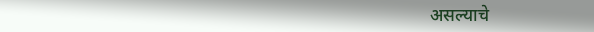असल्याचे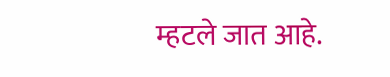म्हटले जात आहे.